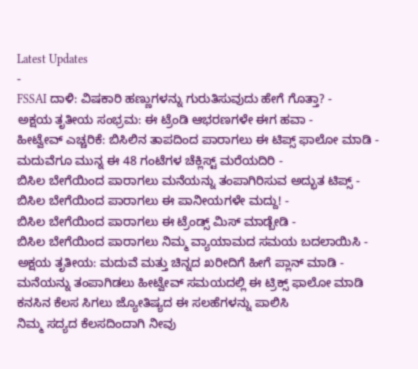Latest Updates
-
FSSAI ದಾಳಿ: ವಿಷಕಾರಿ ಹಣ್ಣುಗಳನ್ನು ಗುರುತಿಸುವುದು ಹೇಗೆ ಗೊತ್ತಾ? -
ಅಕ್ಷಯ ತೃತೀಯ ಸಂಭ್ರಮ: ಈ ಟ್ರೆಂಡಿ ಆಭರಣಗಳೇ ಈಗ ಹವಾ -
ಹೀಟ್ವೇವ್ ಎಚ್ಚರಿಕೆ: ಬಿಸಿಲಿನ ತಾಪದಿಂದ ಪಾರಾಗಲು ಈ ಟಿಪ್ಸ್ ಫಾಲೋ ಮಾಡಿ -
ಮದುವೆಗೂ ಮುನ್ನ ಈ 48 ಗಂಟೆಗಳ ಚೆಕ್ಲಿಸ್ಟ್ ಮರೆಯದಿರಿ -
ಬಿಸಿಲ ಬೇಗೆಯಿಂದ ಪಾರಾಗಲು ಮನೆಯನ್ನು ತಂಪಾಗಿರಿಸುವ ಅದ್ಭುತ ಟಿಪ್ಸ್ -
ಬಿಸಿಲ ಬೇಗೆಯಿಂದ ಪಾರಾಗಲು ಈ ಪಾನೀಯಗಳೇ ಮದ್ದು! -
ಬಿಸಿಲ ಬೇಗೆಯಿಂದ ಪಾರಾಗಲು ಈ ಟ್ರೆಂಡ್ಸ್ ಮಿಸ್ ಮಾಡ್ಬೇಡಿ -
ಬಿಸಿಲ ಬೇಗೆಯಿಂದ ಪಾರಾಗಲು ನಿಮ್ಮ ವ್ಯಾಯಾಮದ ಸಮಯ ಬದಲಾಯಿಸಿ -
ಅಕ್ಷಯ ತೃತೀಯ: ಮದುವೆ ಮತ್ತು ಚಿನ್ನದ ಖರೀದಿಗೆ ಹೀಗೆ ಪ್ಲಾನ್ ಮಾಡಿ -
ಮನೆಯನ್ನು ತಂಪಾಗಿಡಲು ಹೀಟ್ವೇವ್ ಸಮಯದಲ್ಲಿ ಈ ಟ್ರಿಕ್ಸ್ ಫಾಲೋ ಮಾಡಿ
ಕನಸಿನ ಕೆಲಸ ಸಿಗಲು ಜ್ಯೋತಿಷ್ಯದ ಈ ಸಲಹೆಗಳನ್ನು ಪಾಲಿಸಿ
ನಿಮ್ಮ ಸದ್ಯದ ಕೆಲಸದಿಂದಾಗಿ ನೀವು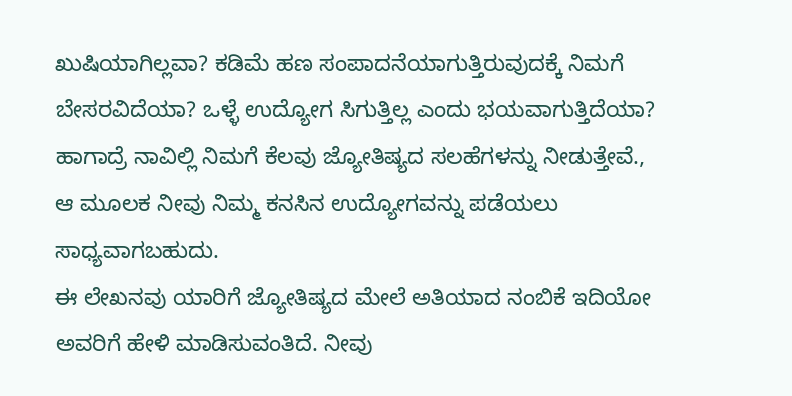ಖುಷಿಯಾಗಿಲ್ಲವಾ? ಕಡಿಮೆ ಹಣ ಸಂಪಾದನೆಯಾಗುತ್ತಿರುವುದಕ್ಕೆ ನಿಮಗೆ ಬೇಸರವಿದೆಯಾ? ಒಳ್ಳೆ ಉದ್ಯೋಗ ಸಿಗುತ್ತಿಲ್ಲ ಎಂದು ಭಯವಾಗುತ್ತಿದೆಯಾ? ಹಾಗಾದ್ರೆ ನಾವಿಲ್ಲಿ ನಿಮಗೆ ಕೆಲವು ಜ್ಯೋತಿಷ್ಯದ ಸಲಹೆಗಳನ್ನು ನೀಡುತ್ತೇವೆ., ಆ ಮೂಲಕ ನೀವು ನಿಮ್ಮ ಕನಸಿನ ಉದ್ಯೋಗವನ್ನು ಪಡೆಯಲು ಸಾಧ್ಯವಾಗಬಹುದು.
ಈ ಲೇಖನವು ಯಾರಿಗೆ ಜ್ಯೋತಿಷ್ಯದ ಮೇಲೆ ಅತಿಯಾದ ನಂಬಿಕೆ ಇದಿಯೋ ಅವರಿಗೆ ಹೇಳಿ ಮಾಡಿಸುವಂತಿದೆ. ನೀವು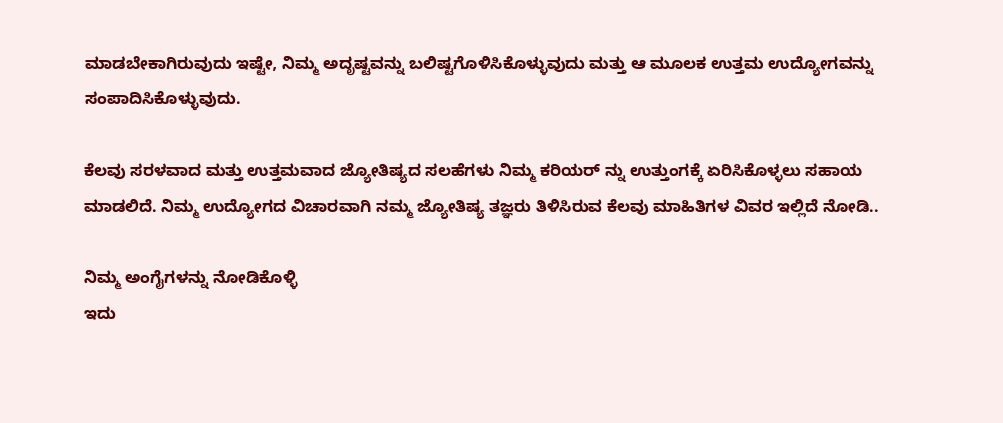ಮಾಡಬೇಕಾಗಿರುವುದು ಇಷ್ಟೇ, ನಿಮ್ಮ ಅದೃಷ್ಟವನ್ನು ಬಲಿಷ್ಟಗೊಳಿಸಿಕೊಳ್ಳುವುದು ಮತ್ತು ಆ ಮೂಲಕ ಉತ್ತಮ ಉದ್ಯೋಗವನ್ನು ಸಂಪಾದಿಸಿಕೊಳ್ಳುವುದು.

ಕೆಲವು ಸರಳವಾದ ಮತ್ತು ಉತ್ತಮವಾದ ಜ್ಯೋತಿಷ್ಯದ ಸಲಹೆಗಳು ನಿಮ್ಮ ಕರಿಯರ್ ನ್ನು ಉತ್ತುಂಗಕ್ಕೆ ಏರಿಸಿಕೊಳ್ಳಲು ಸಹಾಯ ಮಾಡಲಿದೆ. ನಿಮ್ಮ ಉದ್ಯೋಗದ ವಿಚಾರವಾಗಿ ನಮ್ಮ ಜ್ಯೋತಿಷ್ಯ ತಜ್ಞರು ತಿಳಿಸಿರುವ ಕೆಲವು ಮಾಹಿತಿಗಳ ವಿವರ ಇಲ್ಲಿದೆ ನೋಡಿ..

ನಿಮ್ಮ ಅಂಗೈಗಳನ್ನು ನೋಡಿಕೊಳ್ಳಿ
ಇದು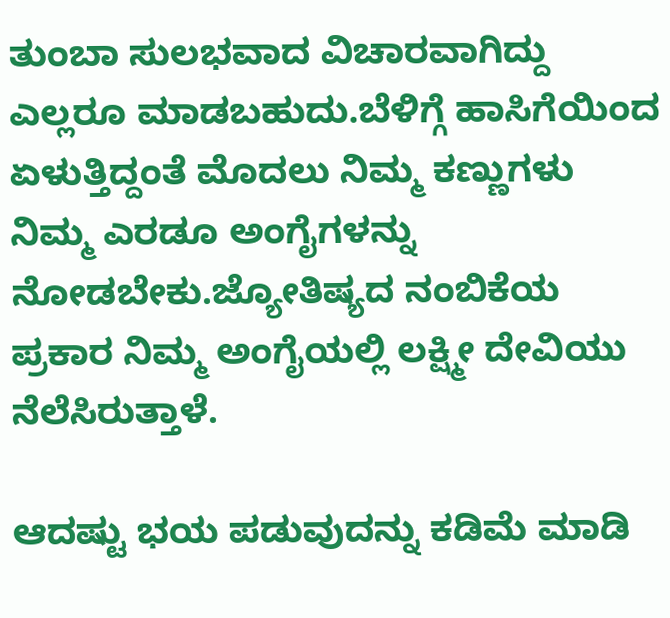ತುಂಬಾ ಸುಲಭವಾದ ವಿಚಾರವಾಗಿದ್ದು ಎಲ್ಲರೂ ಮಾಡಬಹುದು.ಬೆಳಿಗ್ಗೆ ಹಾಸಿಗೆಯಿಂದ ಏಳುತ್ತಿದ್ದಂತೆ ಮೊದಲು ನಿಮ್ಮ ಕಣ್ಣುಗಳು ನಿಮ್ಮ ಎರಡೂ ಅಂಗೈಗಳನ್ನು ನೋಡಬೇಕು.ಜ್ಯೋತಿಷ್ಯದ ನಂಬಿಕೆಯ ಪ್ರಕಾರ ನಿಮ್ಮ ಅಂಗೈಯಲ್ಲಿ ಲಕ್ಷ್ಮೀ ದೇವಿಯು ನೆಲೆಸಿರುತ್ತಾಳೆ.

ಆದಷ್ಟು ಭಯ ಪಡುವುದನ್ನು ಕಡಿಮೆ ಮಾಡಿ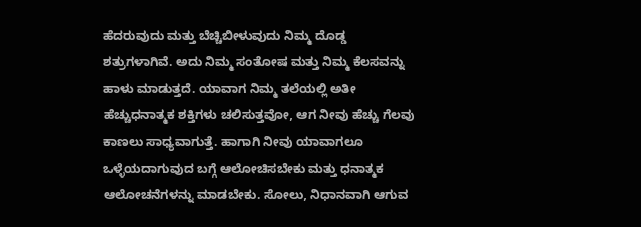ಹೆದರುವುದು ಮತ್ತು ಬೆಚ್ಚಿಬೀಳುವುದು ನಿಮ್ಮ ದೊಡ್ಡ ಶತ್ರುಗಳಾಗಿವೆ. ಅದು ನಿಮ್ಮ ಸಂತೋಷ ಮತ್ತು ನಿಮ್ಮ ಕೆಲಸವನ್ನು ಹಾಳು ಮಾಡುತ್ತದೆ. ಯಾವಾಗ ನಿಮ್ಮ ತಲೆಯಲ್ಲಿ ಅತೀ ಹೆಚ್ಚುಧನಾತ್ಮಕ ಶಕ್ತಿಗಳು ಚಲಿಸುತ್ತವೋ, ಆಗ ನೀವು ಹೆಚ್ಚು ಗೆಲವು ಕಾಣಲು ಸಾಧ್ಯವಾಗುತ್ತೆ. ಹಾಗಾಗಿ ನೀವು ಯಾವಾಗಲೂ ಒಳ್ಳೆಯದಾಗುವುದ ಬಗ್ಗೆ ಆಲೋಚಿಸಬೇಕು ಮತ್ತು ಧನಾತ್ಮಕ ಆಲೋಚನೆಗಳನ್ನು ಮಾಡಬೇಕು. ಸೋಲು, ನಿಧಾನವಾಗಿ ಆಗುವ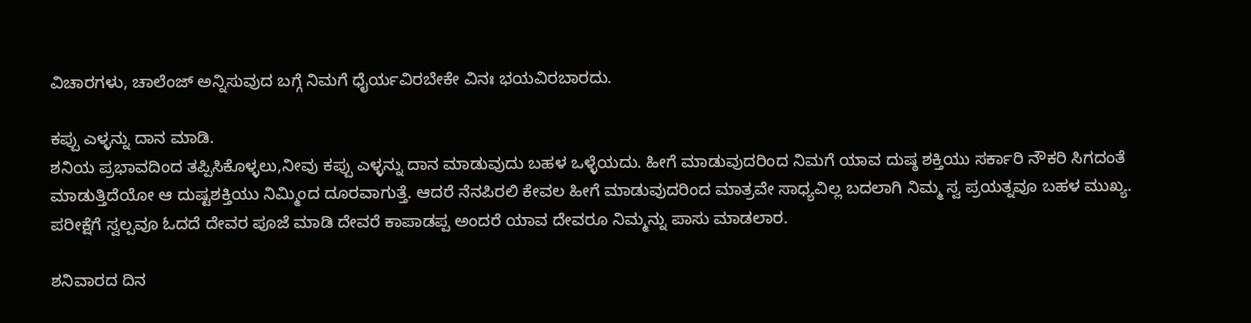ವಿಚಾರಗಳು, ಚಾಲೆಂಜ್ ಅನ್ನಿಸುವುದ ಬಗ್ಗೆ ನಿಮಗೆ ಧೈರ್ಯವಿರಬೇಕೇ ವಿನಃ ಭಯವಿರಬಾರದು.

ಕಪ್ಪು ಎಳ್ಳನ್ನು ದಾನ ಮಾಡಿ.
ಶನಿಯ ಪ್ರಭಾವದಿಂದ ತಪ್ಪಿಸಿಕೊಳ್ಳಲು,ನೀವು ಕಪ್ಪು ಎಳ್ಳನ್ನು ದಾನ ಮಾಡುವುದು ಬಹಳ ಒಳ್ಳೆಯದು. ಹೀಗೆ ಮಾಡುವುದರಿಂದ ನಿಮಗೆ ಯಾವ ದುಷ್ಠ ಶಕ್ತಿಯು ಸರ್ಕಾರಿ ನೌಕರಿ ಸಿಗದಂತೆ ಮಾಡುತ್ತಿದೆಯೋ ಆ ದುಷ್ಟಶಕ್ತಿಯು ನಿಮ್ಮಿಂದ ದೂರವಾಗುತ್ತೆ. ಆದರೆ ನೆನಪಿರಲಿ ಕೇವಲ ಹೀಗೆ ಮಾಡುವುದರಿಂದ ಮಾತ್ರವೇ ಸಾಧ್ಯವಿಲ್ಲ ಬದಲಾಗಿ ನಿಮ್ಮ ಸ್ವ ಪ್ರಯತ್ನವೂ ಬಹಳ ಮುಖ್ಯ. ಪರೀಕ್ಷೆಗೆ ಸ್ವಲ್ಪವೂ ಓದದೆ ದೇವರ ಪೂಜೆ ಮಾಡಿ ದೇವರೆ ಕಾಪಾಡಪ್ಪ ಅಂದರೆ ಯಾವ ದೇವರೂ ನಿಮ್ಮನ್ನು ಪಾಸು ಮಾಡಲಾರ.

ಶನಿವಾರದ ದಿನ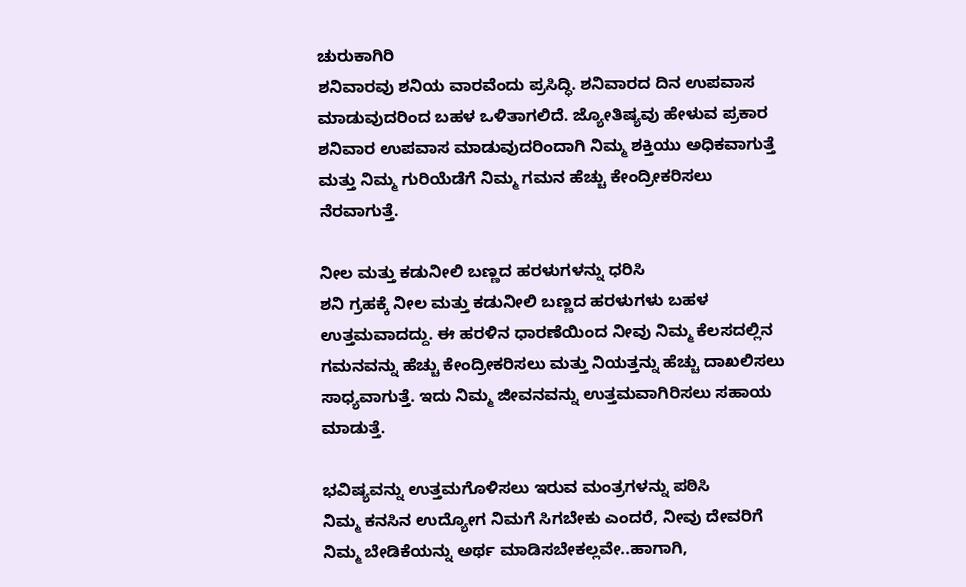ಚುರುಕಾಗಿರಿ
ಶನಿವಾರವು ಶನಿಯ ವಾರವೆಂದು ಪ್ರಸಿದ್ಧಿ. ಶನಿವಾರದ ದಿನ ಉಪವಾಸ ಮಾಡುವುದರಿಂದ ಬಹಳ ಒಳಿತಾಗಲಿದೆ. ಜ್ಯೋತಿಷ್ಯವು ಹೇಳುವ ಪ್ರಕಾರ ಶನಿವಾರ ಉಪವಾಸ ಮಾಡುವುದರಿಂದಾಗಿ ನಿಮ್ಮ ಶಕ್ತಿಯು ಅಧಿಕವಾಗುತ್ತೆ ಮತ್ತು ನಿಮ್ಮ ಗುರಿಯೆಡೆಗೆ ನಿಮ್ಮ ಗಮನ ಹೆಚ್ಚು ಕೇಂದ್ರೀಕರಿಸಲು ನೆರವಾಗುತ್ತೆ.

ನೀಲ ಮತ್ತು ಕಡುನೀಲಿ ಬಣ್ಣದ ಹರಳುಗಳನ್ನು ಧರಿಸಿ
ಶನಿ ಗ್ರಹಕ್ಕೆ ನೀಲ ಮತ್ತು ಕಡುನೀಲಿ ಬಣ್ಣದ ಹರಳುಗಳು ಬಹಳ ಉತ್ತಮವಾದದ್ದು. ಈ ಹರಳಿನ ಧಾರಣೆಯಿಂದ ನೀವು ನಿಮ್ಮ ಕೆಲಸದಲ್ಲಿನ ಗಮನವನ್ನು ಹೆಚ್ಚು ಕೇಂದ್ರೀಕರಿಸಲು ಮತ್ತು ನಿಯತ್ತನ್ನು ಹೆಚ್ಚು ದಾಖಲಿಸಲು ಸಾಧ್ಯವಾಗುತ್ತೆ. ಇದು ನಿಮ್ಮ ಜೀವನವನ್ನು ಉತ್ತಮವಾಗಿರಿಸಲು ಸಹಾಯ ಮಾಡುತ್ತೆ.

ಭವಿಷ್ಯವನ್ನು ಉತ್ತಮಗೊಳಿಸಲು ಇರುವ ಮಂತ್ರಗಳನ್ನು ಪಠಿಸಿ
ನಿಮ್ಮ ಕನಸಿನ ಉದ್ಯೋಗ ನಿಮಗೆ ಸಿಗಬೇಕು ಎಂದರೆ, ನೀವು ದೇವರಿಗೆ ನಿಮ್ಮ ಬೇಡಿಕೆಯನ್ನು ಅರ್ಥ ಮಾಡಿಸಬೇಕಲ್ಲವೇ..ಹಾಗಾಗಿ,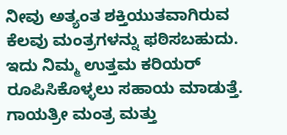ನೀವು ಅತ್ಯಂತ ಶಕ್ತಿಯುತವಾಗಿರುವ ಕೆಲವು ಮಂತ್ರಗಳನ್ನು ಫಠಿಸಬಹುದು. ಇದು ನಿಮ್ಮ ಉತ್ತಮ ಕರಿಯರ್ ರೂಪಿಸಿಕೊಳ್ಳಲು ಸಹಾಯ ಮಾಡುತ್ತೆ. ಗಾಯತ್ರೀ ಮಂತ್ರ ಮತ್ತು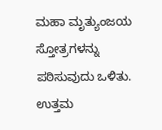ಮಹಾ ಮೃತ್ಯುಂಜಯ ಸ್ತೋತ್ರಗಳನ್ನು ಪಠಿಸುವುದು ಒಳಿತು. ಉತ್ತಮ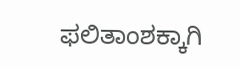ಫಲಿತಾಂಶಕ್ಕಾಗಿ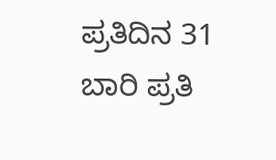ಪ್ರತಿದಿನ 31 ಬಾರಿ ಪ್ರತಿ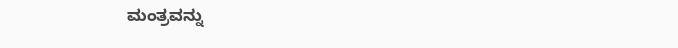ಮಂತ್ರವನ್ನು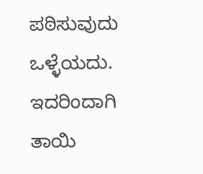ಪಠಿಸುವುದು ಒಳ್ಳೆಯದು. ಇದರಿಂದಾಗಿ ತಾಯಿ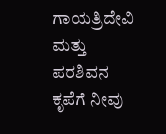ಗಾಯತ್ರಿದೇವಿ ಮತ್ತು ಪರಶಿವನ ಕೃಪೆಗೆ ನೀವು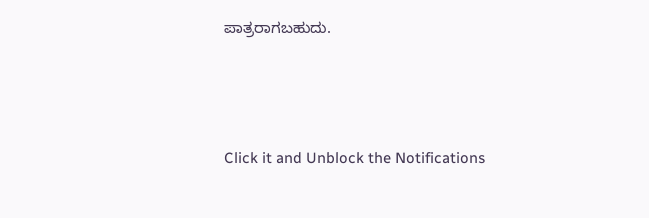ಪಾತ್ರರಾಗಬಹುದು.



Click it and Unblock the Notifications